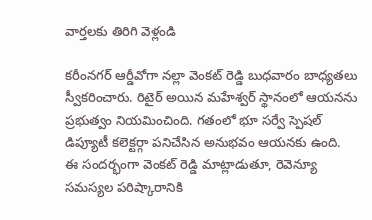వార్తలకు తిరిగి వెళ్లండి

కరీంనగర్ ఆర్డీవోగా నల్లా వెంకట్ రెడ్డి బుధవారం బాధ్యతలు స్వీకరించారు. రిటైర్ అయిన మహేశ్వర్ స్థానంలో ఆయనను ప్రభుత్వం నియమించింది. గతంలో భూ సర్వే స్పెషల్ డిప్యూటీ కలెక్టర్గా పనిచేసిన అనుభవం ఆయనకు ఉంది.
ఈ సందర్భంగా వెంకట్ రెడ్డి మాట్లాడుతూ, రెవెన్యూ సమస్యల పరిష్కారానికి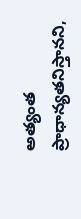అత్యంత ప్రాధాన్యతనిస్తానని,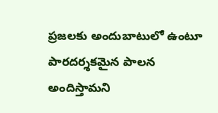ప్రజలకు అందుబాటులో ఉంటూ పారదర్శకమైన పాలన అందిస్తామని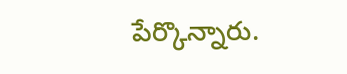పేర్కొన్నారు.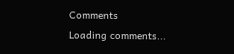Comments
Loading comments...